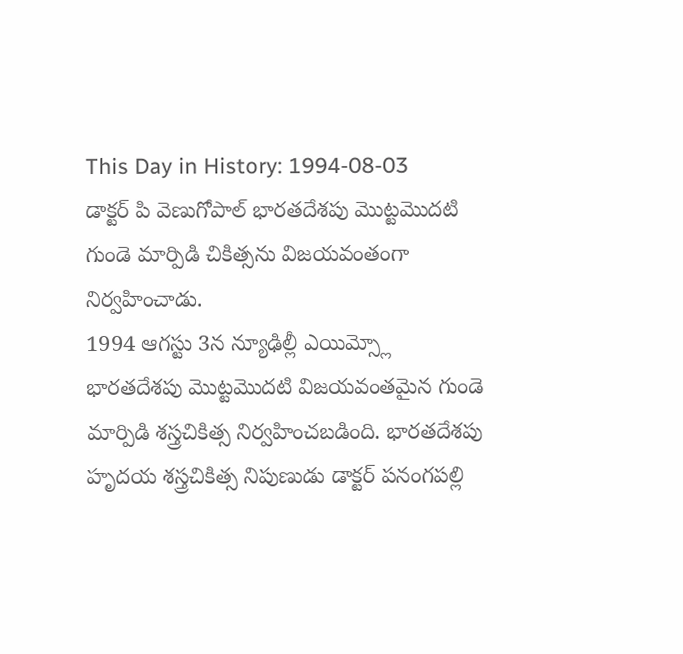This Day in History: 1994-08-03
డాక్టర్ పి వెణుగోపాల్ భారతదేశపు మొట్టమొదటి గుండె మార్పిడి చికిత్సను విజయవంతంగా నిర్వహించాడు.
1994 ఆగస్టు 3న న్యూఢిల్లీ ఎయిమ్స్లో భారతదేశపు మొట్టమొదటి విజయవంతమైన గుండె మార్పిడి శస్త్రచికిత్స నిర్వహించబడింది. భారతదేశపు హృదయ శస్త్రచికిత్స నిపుణుడు డాక్టర్ పనంగపల్లి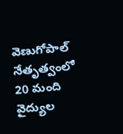వెణుగోపాల్ నేతృత్వంలో 20 మంది వైద్యుల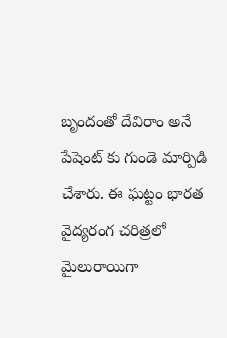బృందంతో దేవిరాం అనే పేషెంట్ కు గుండె మార్పిడి చేశారు. ఈ ఘట్టం భారత వైద్యరంగ చరిత్రలో మైలురాయిగా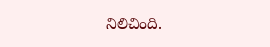నిలిచింది.